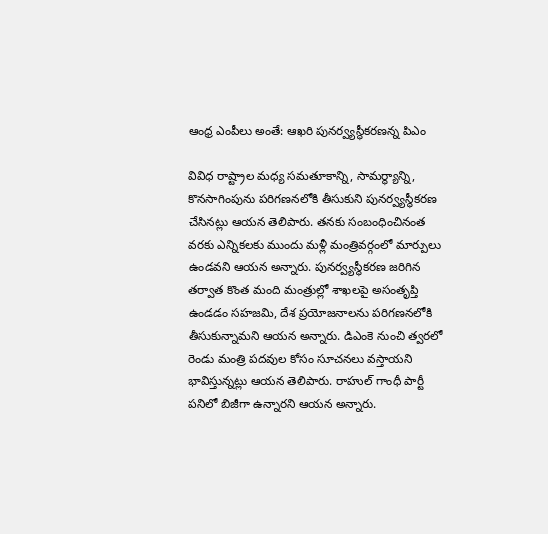ఆంధ్ర ఎంపీలు అంతే: ఆఖరి పునర్వ్యస్థీకరణన్న పిఎం

వివిధ రాష్ట్రాల మధ్య సమతూకాన్ని, సామర్థ్యాన్ని, కొనసాగింపును పరిగణనలోకి తీసుకుని పునర్వ్యస్థీకరణ చేసినట్లు ఆయన తెలిపారు. తనకు సంబంధించినంత వరకు ఎన్నికలకు ముందు మళ్లీ మంత్రివర్గంలో మార్పులు ఉండవని ఆయన అన్నారు. పునర్వ్యస్థీకరణ జరిగిన తర్వాత కొంత మంది మంత్రుల్లో శాఖలపై అసంతృప్తి ఉండడం సహజమి, దేశ ప్రయోజనాలను పరిగణనలోకి తీసుకున్నామని ఆయన అన్నారు. డిఎంకె నుంచి త్వరలో రెండు మంత్రి పదవుల కోసం సూచనలు వస్తాయని భావిస్తున్నట్లు ఆయన తెలిపారు. రాహుల్ గాంధీ పార్టీ పనిలో బిజీగా ఉన్నారని ఆయన అన్నారు.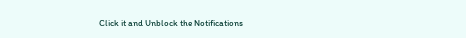Click it and Unblock the Notifications